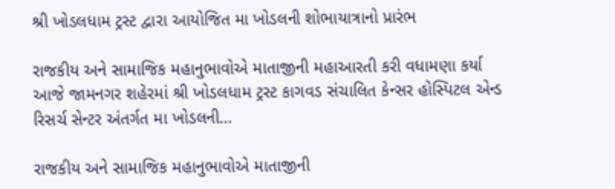શ્રી ખોડલધામ ટ્રસ્ટ દ્વારા આયોજિત મા ખોડલની શોભાયાત્રાનો પ્રારંભ

રાજકીય અને સામાજિક મહાનુભાવોએ માતાજીની મહાઆરતી કરી વધામણા કર્યા આજે જામનગર શહેરમાં શ્રી ખોડલધામ ટ્રસ્ટ કાગવડ સંચાલિત કેન્સર હોસ્પિટલ એન્ડ રિસર્ચ સેન્ટર અંતર્ગત મા ખોડલની…

રાજકીય અને સામાજિક મહાનુભાવોએ માતાજીની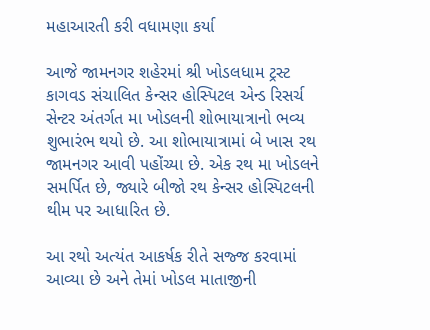મહાઆરતી કરી વધામણા કર્યા

આજે જામનગર શહેરમાં શ્રી ખોડલધામ ટ્રસ્ટ કાગવડ સંચાલિત કેન્સર હોસ્પિટલ એન્ડ રિસર્ચ સેન્ટર અંતર્ગત મા ખોડલની શોભાયાત્રાનો ભવ્ય શુભારંભ થયો છે. આ શોભાયાત્રામાં બે ખાસ રથ જામનગર આવી પહોંચ્યા છે. એક રથ મા ખોડલને સમર્પિત છે, જ્યારે બીજો રથ કેન્સર હોસ્પિટલની થીમ પર આધારિત છે.

આ રથો અત્યંત આકર્ષક રીતે સજ્જ કરવામાં આવ્યા છે અને તેમાં ખોડલ માતાજીની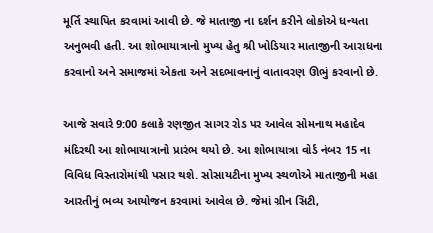મૂર્તિ સ્થાપિત કરવામાં આવી છે. જે માતાજી ના દર્શન કરીને લોકોએ ધન્યતા અનુભવી હતી. આ શોભાયાત્રાનો મુખ્ય હેતુ શ્રી ખોડિયાર માતાજીની આરાધના કરવાનો અને સમાજમાં એકતા અને સદભાવનાનું વાતાવરણ ઊભું કરવાનો છે.

આજે સવારે 9:00 કલાકે રણજીત સાગર રોડ પર આવેલ સોમનાથ મહાદેવ મંદિરથી આ શોભાયાત્રાનો પ્રારંભ થયો છે. આ શોભાયાત્રા વોર્ડ નંબર 15 ના વિવિધ વિસ્તારોમાંથી પસાર થશે. સોસાયટીના મુખ્ય સ્થળોએ માતાજીની મહા આરતીનું ભવ્ય આયોજન કરવામાં આવેલ છે. જેમાં ગ્રીન સિટી,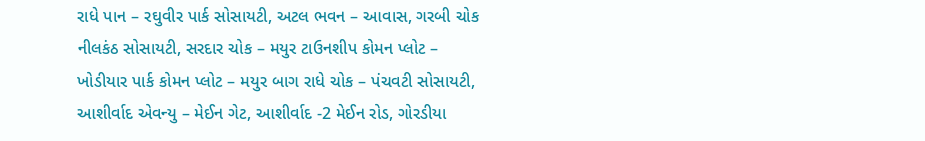રાધે પાન – રઘુવીર પાર્ક સોસાયટી, અટલ ભવન – આવાસ, ગરબી ચોક નીલકંઠ સોસાયટી, સરદાર ચોક – મયુર ટાઉનશીપ કોમન પ્લોટ – ખોડીયાર પાર્ક કોમન પ્લોટ – મયુર બાગ રાધે ચોક – પંચવટી સોસાયટી, આશીર્વાદ એવન્યુ – મેઈન ગેટ, આશીર્વાદ -2 મેઈન રોડ, ગોરડીયા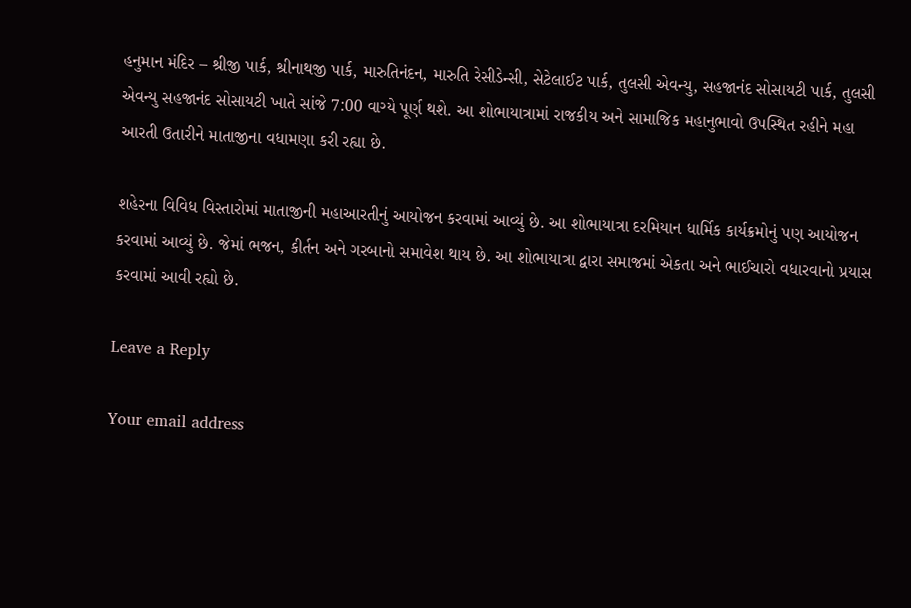હનુમાન મંદિર – શ્રીજી પાર્ક, શ્રીનાથજી પાર્ક, મારુતિનંદન, મારુતિ રેસીડેન્સી, સેટેલાઈટ પાર્ક, તુલસી એવન્યુ, સહજાનંદ સોસાયટી પાર્ક, તુલસી એવન્યુ સહજાનંદ સોસાયટી ખાતે સાંજે 7:00 વાગ્યે પૂર્ણ થશે. આ શોભાયાત્રામાં રાજકીય અને સામાજિક મહાનુભાવો ઉપસ્થિત રહીને મહા આરતી ઉતારીને માતાજીના વધામણા કરી રહ્યા છે.

શહેરના વિવિધ વિસ્તારોમાં માતાજીની મહાઆરતીનું આયોજન કરવામાં આવ્યું છે. આ શોભાયાત્રા દરમિયાન ધાર્મિક કાર્યક્રમોનું પણ આયોજન કરવામાં આવ્યું છે. જેમાં ભજન, કીર્તન અને ગરબાનો સમાવેશ થાય છે. આ શોભાયાત્રા દ્વારા સમાજમાં એકતા અને ભાઈચારો વધારવાનો પ્રયાસ કરવામાં આવી રહ્યો છે.

Leave a Reply

Your email address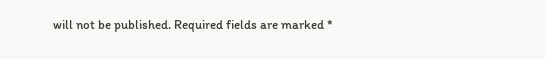will not be published. Required fields are marked *